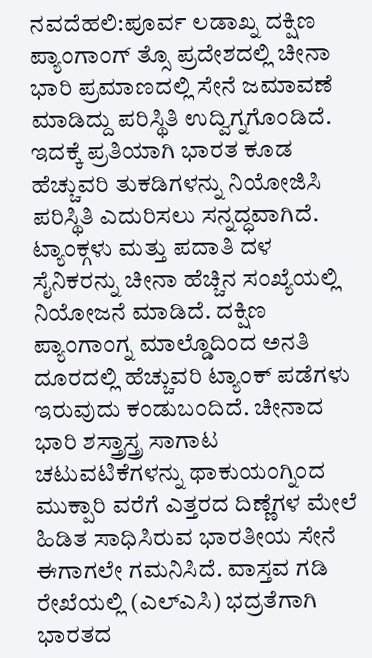ನವದೆಹಲಿ:ಪೂರ್ವ ಲಡಾಖ್ನ ದಕ್ಷಿಣ ಪ್ಯಾಂಗಾಂಗ್ ತ್ಸೊ ಪ್ರದೇಶದಲ್ಲಿ ಚೀನಾ ಭಾರಿ ಪ್ರಮಾಣದಲ್ಲಿ ಸೇನೆ ಜಮಾವಣೆ ಮಾಡಿದ್ದು ಪರಿಸ್ಥಿತಿ ಉದ್ವಿಗ್ನಗೊಂಡಿದೆ. ಇದಕ್ಕೆ ಪ್ರತಿಯಾಗಿ ಭಾರತ ಕೂಡ ಹೆಚ್ಚುವರಿ ತುಕಡಿಗಳನ್ನು ನಿಯೋಜಿಸಿ ಪರಿಸ್ಥಿತಿ ಎದುರಿಸಲು ಸನ್ನದ್ಧವಾಗಿದೆ.
ಟ್ಯಾಂಕ್ಗಳು ಮತ್ತು ಪದಾತಿ ದಳ ಸೈನಿಕರನ್ನು ಚೀನಾ ಹೆಚ್ಚಿನ ಸಂಖ್ಯೆಯಲ್ಲಿ ನಿಯೋಜನೆ ಮಾಡಿದೆ. ದಕ್ಷಿಣ ಪ್ಯಾಂಗಾಂಗ್ನ ಮಾಲ್ಡೊದಿಂದ ಅನತಿ ದೂರದಲ್ಲಿ ಹೆಚ್ಚುವರಿ ಟ್ಯಾಂಕ್ ಪಡೆಗಳು ಇರುವುದು ಕಂಡುಬಂದಿದೆ. ಚೀನಾದ ಭಾರಿ ಶಸ್ತ್ರಾಸ್ತ್ರ ಸಾಗಾಟ ಚಟುವಟಿಕೆಗಳನ್ನು ಥಾಕುಯಂಗ್ನಿಂದ ಮುಕ್ಪಾರಿ ವರೆಗೆ ಎತ್ತರದ ದಿಣ್ಣೆಗಳ ಮೇಲೆ ಹಿಡಿತ ಸಾಧಿಸಿರುವ ಭಾರತೀಯ ಸೇನೆ ಈಗಾಗಲೇ ಗಮನಿಸಿದೆ. ವಾಸ್ತವ ಗಡಿ ರೇಖೆಯಲ್ಲಿ (ಎಲ್ಎಸಿ) ಭದ್ರತೆಗಾಗಿ ಭಾರತದ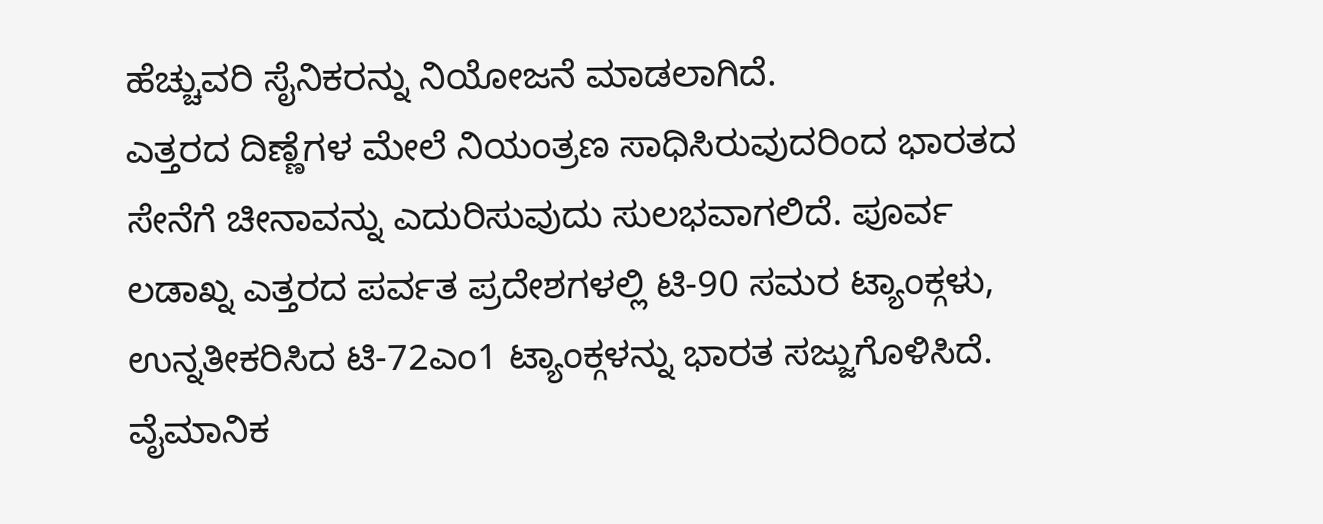ಹೆಚ್ಚುವರಿ ಸೈನಿಕರನ್ನು ನಿಯೋಜನೆ ಮಾಡಲಾಗಿದೆ.
ಎತ್ತರದ ದಿಣ್ಣೆಗಳ ಮೇಲೆ ನಿಯಂತ್ರಣ ಸಾಧಿಸಿರುವುದರಿಂದ ಭಾರತದ ಸೇನೆಗೆ ಚೀನಾವನ್ನು ಎದುರಿಸುವುದು ಸುಲಭವಾಗಲಿದೆ. ಪೂರ್ವ ಲಡಾಖ್ನ ಎತ್ತರದ ಪರ್ವತ ಪ್ರದೇಶಗಳಲ್ಲಿ ಟಿ-90 ಸಮರ ಟ್ಯಾಂಕ್ಗಳು, ಉನ್ನತೀಕರಿಸಿದ ಟಿ-72ಎಂ1 ಟ್ಯಾಂಕ್ಗಳನ್ನು ಭಾರತ ಸಜ್ಜುಗೊಳಿಸಿದೆ.
ವೈಮಾನಿಕ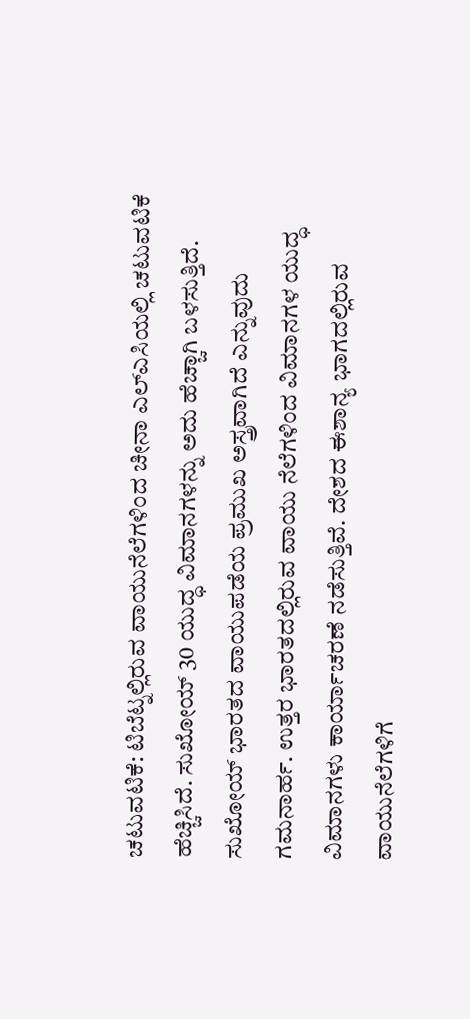ಚಟುವಟಿಕೆ: ಟಿಬೆಟ್ನಲ್ಲಿರುವ ವಾಯುನೆಲೆಗಳಿಂದ ಚೀನಾ ಎಲ್ಎಸಿಯಲ್ಲಿ ಚಟುವಟಿಕೆ ಹೆಚ್ಚಿಸಿದೆ. ಸುಖೋಯ್ 30 ಯುದ್ಧ ವಿಮಾನಗಳನ್ನು ಅದು ಹೆಚ್ಚಾಗಿ ಬಳಸುತ್ತಿದೆ. ಸುಖೋಯ್ ಭಾರತದ ವಾಯುಪಡೆಯ ಪ್ರಮುಖ ಅಸ್ತ್ರವಾಗಿದೆ ಎನ್ನುವುದು ಗಮನಾರ್ಹ. ಉತ್ತರ ಭಾರತದಲ್ಲಿರುವ ವಾಯು ನೆಲೆಗಳಿಂದ ವಿಮಾನಗಳ ಯುದ್ಧ ವಿಮಾನಗಳು ಕಾರ್ಯಾಚರಣೆ ನಡೆಸುತ್ತಿವೆ. ದೇಶದ ಈಶಾನ್ಯ ಭಾಗದಲ್ಲಿರುವ ವಾಯುನೆಲೆಗಳಿಗೆ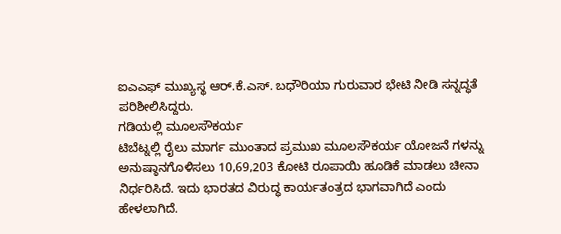ಐಎಎಫ್ ಮುಖ್ಯಸ್ಥ ಆರ್.ಕೆ.ಎಸ್. ಬಧೌರಿಯಾ ಗುರುವಾರ ಭೇಟಿ ನೀಡಿ ಸನ್ನದ್ಧತೆ ಪರಿಶೀಲಿಸಿದ್ದರು.
ಗಡಿಯಲ್ಲಿ ಮೂಲಸೌಕರ್ಯ
ಟಿಬೆಟ್ನಲ್ಲಿ ರೈಲು ಮಾರ್ಗ ಮುಂತಾದ ಪ್ರಮುಖ ಮೂಲಸೌಕರ್ಯ ಯೋಜನೆ ಗಳನ್ನು ಅನುಷ್ಠಾನಗೊಳಿಸಲು 10,69,203 ಕೋಟಿ ರೂಪಾಯಿ ಹೂಡಿಕೆ ಮಾಡಲು ಚೀನಾ ನಿರ್ಧರಿಸಿದೆ. ಇದು ಭಾರತದ ವಿರುದ್ಧ ಕಾರ್ಯತಂತ್ರದ ಭಾಗವಾಗಿದೆ ಎಂದು ಹೇಳಲಾಗಿದೆ.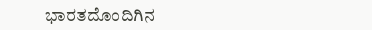ಭಾರತದೊಂದಿಗಿನ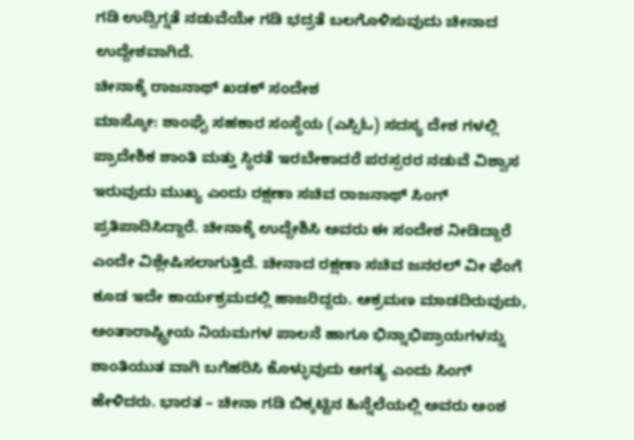ಗಡಿ ಉದ್ವಿಗ್ನತೆ ನಡುವೆಯೇ ಗಡಿ ಭದ್ರತೆ ಬಲಗೊಳಿಸುವುದು ಚೀನಾದ ಉದ್ದೇಶವಾಗಿದೆ.
ಚೀನಾಕ್ಕೆ ರಾಜನಾಥ್ ಖಡಕ್ ಸಂದೇಶ
ಮಾಸ್ಕೋ: ಶಾಂಘೈ ಸಹಕಾರ ಸಂಸ್ಥೆಯ (ಎಸ್ಸಿಓ) ಸದಸ್ಯ ದೇಶ ಗಳಲ್ಲಿ ಪ್ರಾದೇಶಿಕ ಶಾಂತಿ ಮತ್ತು ಸ್ಥಿರತೆ ಇರಬೇಕಾದರೆ ಪರಸ್ಪರರ ನಡುವೆ ವಿಶ್ವಾಸ ಇರುವುದು ಮುಖ್ಯ ಎಂದು ರಕ್ಷಣಾ ಸಚಿವ ರಾಜನಾಥ್ ಸಿಂಗ್ ಪ್ರತಿಪಾದಿಸಿದ್ದಾರೆ. ಚೀನಾಕ್ಕೆ ಉದ್ದೇಶಿಸಿ ಅವರು ಈ ಸಂದೇಶ ನೀಡಿದ್ದಾರೆ ಎಂದೇ ವಿಶ್ಲೇಷಿಸಲಾಗುತ್ತಿದೆ. ಚೀನಾದ ರಕ್ಷಣಾ ಸಚಿವ ಜನರಲ್ ವೀ ಫೆಂಗೆ ಕೂಡ ಇದೇ ಕಾರ್ಯಕ್ರಮದಲ್ಲಿ ಹಾಜರಿದ್ದರು. ಆಕ್ರಮಣ ಮಾಡದಿರುವುದು, ಅಂತಾರಾಷ್ಟ್ರೀಯ ನಿಯಮಗಳ ಪಾಲನೆ ಹಾಗೂ ಭಿನ್ನಾಭಿಪ್ರಾಯಗಳನ್ನು ಶಾಂತಿಯುತ ವಾಗಿ ಬಗೆಹರಿಸಿ ಕೊಳ್ಳುವುದು ಅಗತ್ಯ ಎಂದು ಸಿಂಗ್ ಹೇಳಿದರು. ಭಾರತ – ಚೀನಾ ಗಡಿ ಬಿಕ್ಕಟ್ಟಿನ ಹಿನ್ನೆಲೆಯಲ್ಲಿ ಅವರು ಅಂಶ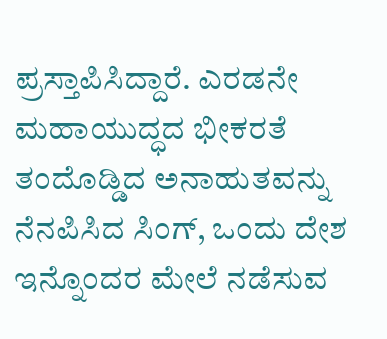ಪ್ರಸ್ತಾಪಿಸಿದ್ದಾರೆ. ಎರಡನೇ ಮಹಾಯುದ್ಧದ ಭೀಕರತೆ ತಂದೊಡ್ಡಿದ ಅನಾಹುತವನ್ನು ನೆನಪಿಸಿದ ಸಿಂಗ್, ಒಂದು ದೇಶ ಇನ್ನೊಂದರ ಮೇಲೆ ನಡೆಸುವ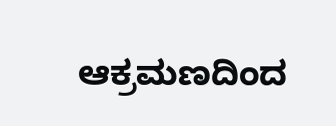ಆಕ್ರಮಣದಿಂದ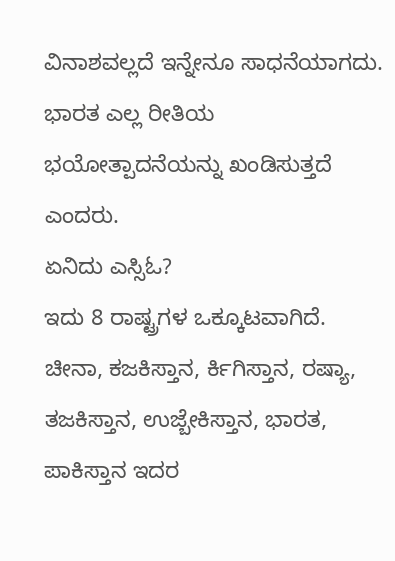ವಿನಾಶವಲ್ಲದೆ ಇನ್ನೇನೂ ಸಾಧನೆಯಾಗದು. ಭಾರತ ಎಲ್ಲ ರೀತಿಯ ಭಯೋತ್ಪಾದನೆಯನ್ನು ಖಂಡಿಸುತ್ತದೆ ಎಂದರು.
ಏನಿದು ಎಸ್ಸಿಓ?
ಇದು 8 ರಾಷ್ಟ್ರಗಳ ಒಕ್ಕೂಟವಾಗಿದೆ. ಚೀನಾ, ಕಜಕಿಸ್ತಾನ, ರ್ಕಿಗಿಸ್ತಾನ, ರಷ್ಯಾ, ತಜಕಿಸ್ತಾನ, ಉಜ್ಬೇಕಿಸ್ತಾನ, ಭಾರತ, ಪಾಕಿಸ್ತಾನ ಇದರ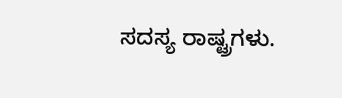ಸದಸ್ಯ ರಾಷ್ಟ್ರಗಳು.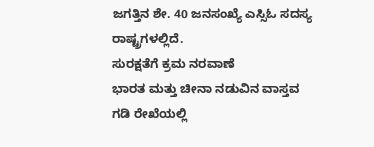ಜಗತ್ತಿನ ಶೇ. 40 ಜನಸಂಖ್ಯೆ ಎಸ್ಸಿಓ ಸದಸ್ಯ ರಾಷ್ಟ್ರಗಳಲ್ಲಿದೆ.
ಸುರಕ್ಷತೆಗೆ ಕ್ರಮ ನರವಾಣೆ
ಭಾರತ ಮತ್ತು ಚೀನಾ ನಡುವಿನ ವಾಸ್ತವ ಗಡಿ ರೇಖೆಯಲ್ಲಿ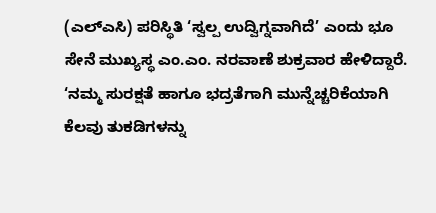(ಎಲ್ಎಸಿ) ಪರಿಸ್ಥಿತಿ ‘ಸ್ವಲ್ಪ ಉದ್ವಿಗ್ನವಾಗಿದೆ’ ಎಂದು ಭೂ ಸೇನೆ ಮುಖ್ಯಸ್ಥ ಎಂ.ಎಂ. ನರವಾಣೆ ಶುಕ್ರವಾರ ಹೇಳಿದ್ದಾರೆ. ‘ನಮ್ಮ ಸುರಕ್ಷತೆ ಹಾಗೂ ಭದ್ರತೆಗಾಗಿ ಮುನ್ನೆಚ್ಚರಿಕೆಯಾಗಿ ಕೆಲವು ತುಕಡಿಗಳನ್ನು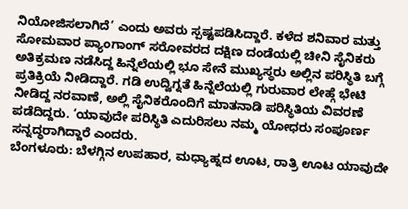ನಿಯೋಜಿಸಲಾಗಿದೆ’ ಎಂದು ಅವರು ಸ್ಪಷ್ಟಪಡಿಸಿದ್ದಾರೆ. ಕಳೆದ ಶನಿವಾರ ಮತ್ತು ಸೋಮವಾರ ಪ್ಯಾಂಗಾಂಗ್ ಸರೋವರದ ದಕ್ಷಿಣ ದಂಡೆಯಲ್ಲಿ ಚೀನಿ ಸೈನಿಕರು ಅತಿಕ್ರಮಣ ನಡೆಸಿದ್ದ ಹಿನ್ನೆಲೆಯಲ್ಲಿ ಭೂ ಸೇನೆ ಮುಖ್ಯಸ್ಥರು ಅಲ್ಲಿನ ಪರಿಸ್ಥಿತಿ ಬಗ್ಗೆ ಪ್ರತಿಕ್ರಿಯೆ ನೀಡಿದ್ದಾರೆ. ಗಡಿ ಉದ್ವಿಗ್ನತೆ ಹಿನ್ನೆಲೆಯಲ್ಲಿ ಗುರುವಾರ ಲೇಹ್ಗೆ ಭೇಟಿ ನೀಡಿದ್ದ ನರವಾಣೆ, ಅಲ್ಲಿ ಸೈನಿಕರೊಂದಿಗೆ ಮಾತನಾಡಿ ಪರಿಸ್ಥಿತಿಯ ವಿವರಣೆ ಪಡೆದಿದ್ದರು. ‘ಯಾವುದೇ ಪರಿಸ್ಥಿತಿ ಎದುರಿಸಲು ನಮ್ಮ ಯೋಧರು ಸಂಪೂರ್ಣ ಸನ್ನದ್ಧರಾಗಿದ್ದಾರೆ ಎಂದರು.
ಬೆಂಗಳೂರು: ಬೆಳಗ್ಗಿನ ಉಪಹಾರ, ಮಧ್ಯಾಹ್ನದ ಊಟ, ರಾತ್ರಿ ಊಟ ಯಾವುದೇ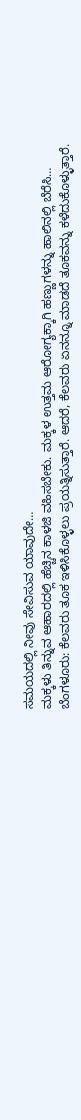ಸಮಯದಲ್ಲಿ ನೀವು ಸೇವಿಸುವ ಯಾವುದೇ…
ಮಕ್ಕಳು ತಿನ್ನುವ ಆಹಾರದಲ್ಲಿ ಹೆಚ್ಚಿನ ಕಾಳಜಿ ವಹಿಸಬೇಕು. ಮಕ್ಕಳ ಉತ್ತಮ ಆರೋಗ್ಯಕ್ಕಾಗಿ ಹಣ್ಣುಗಳನ್ನು ಹಾಲಿನಲ್ಲಿ ಬೆರೆಸಿ…
ಬೆಂಗಳೂರು: ಕೆಲವರು ತೂಕ ಇಳಿಸಿಕೊಳ್ಳಲು ಪ್ರಯತ್ನಿಸುತ್ತಾರೆ. ಆದರೆ, ಕೆಲವರು ಏನನ್ನೂ ಮಾಡದೆ ತೂಕವನ್ನು ಕಳೆದುಕೊಳ್ಳುತ್ತಾರೆ.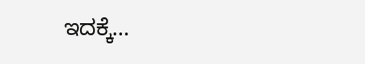ಇದಕ್ಕೆ…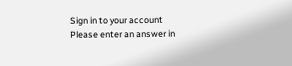Sign in to your account
Please enter an answer in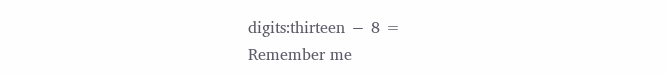digits:thirteen − 8 =
Remember me